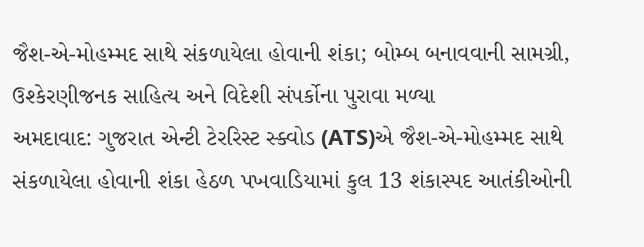જૈશ-એ-મોહમ્મદ સાથે સંકળાયેલા હોવાની શંકા; બોમ્બ બનાવવાની સામગ્રી, ઉશ્કેરણીજનક સાહિત્ય અને વિદેશી સંપર્કોના પુરાવા મળ્યા
અમદાવાદ: ગુજરાત એન્ટી ટેરરિસ્ટ સ્ક્વોડ (ATS)એ જૈશ-એ-મોહમ્મદ સાથે સંકળાયેલા હોવાની શંકા હેઠળ પખવાડિયામાં કુલ 13 શંકાસ્પદ આતંકીઓની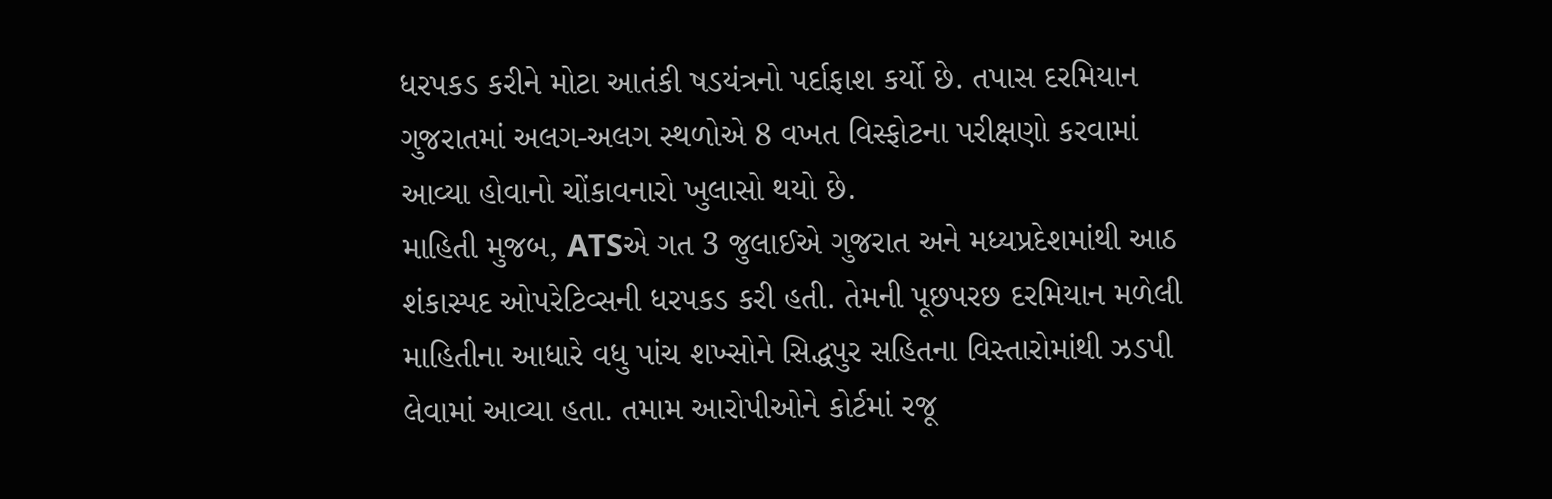ધરપકડ કરીને મોટા આતંકી ષડયંત્રનો પર્દાફાશ કર્યો છે. તપાસ દરમિયાન ગુજરાતમાં અલગ-અલગ સ્થળોએ 8 વખત વિસ્ફોટના પરીક્ષણો કરવામાં આવ્યા હોવાનો ચોંકાવનારો ખુલાસો થયો છે.
માહિતી મુજબ, ATSએ ગત 3 જુલાઈએ ગુજરાત અને મધ્યપ્રદેશમાંથી આઠ શંકાસ્પદ ઓપરેટિવ્સની ધરપકડ કરી હતી. તેમની પૂછપરછ દરમિયાન મળેલી માહિતીના આધારે વધુ પાંચ શખ્સોને સિદ્ધપુર સહિતના વિસ્તારોમાંથી ઝડપી લેવામાં આવ્યા હતા. તમામ આરોપીઓને કોર્ટમાં રજૂ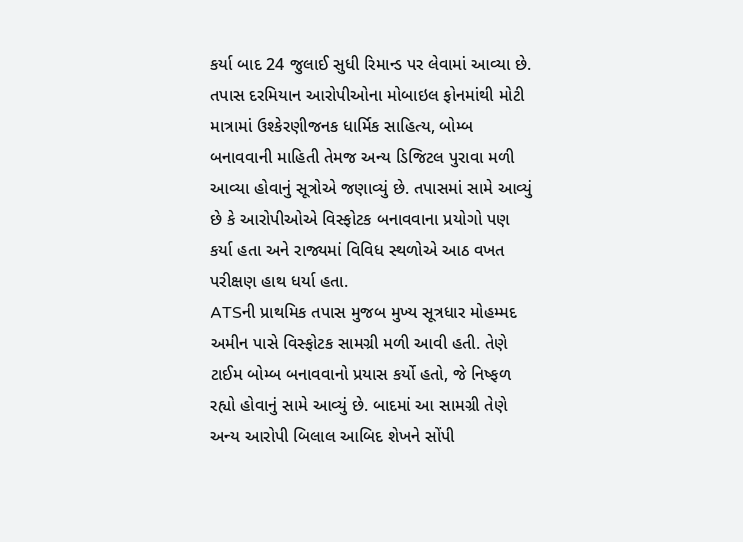કર્યા બાદ 24 જુલાઈ સુધી રિમાન્ડ પર લેવામાં આવ્યા છે.
તપાસ દરમિયાન આરોપીઓના મોબાઇલ ફોનમાંથી મોટી માત્રામાં ઉશ્કેરણીજનક ધાર્મિક સાહિત્ય, બોમ્બ બનાવવાની માહિતી તેમજ અન્ય ડિજિટલ પુરાવા મળી આવ્યા હોવાનું સૂત્રોએ જણાવ્યું છે. તપાસમાં સામે આવ્યું છે કે આરોપીઓએ વિસ્ફોટક બનાવવાના પ્રયોગો પણ કર્યા હતા અને રાજ્યમાં વિવિધ સ્થળોએ આઠ વખત પરીક્ષણ હાથ ધર્યા હતા.
ATSની પ્રાથમિક તપાસ મુજબ મુખ્ય સૂત્રધાર મોહમ્મદ અમીન પાસે વિસ્ફોટક સામગ્રી મળી આવી હતી. તેણે ટાઈમ બોમ્બ બનાવવાનો પ્રયાસ કર્યો હતો, જે નિષ્ફળ રહ્યો હોવાનું સામે આવ્યું છે. બાદમાં આ સામગ્રી તેણે અન્ય આરોપી બિલાલ આબિદ શેખને સોંપી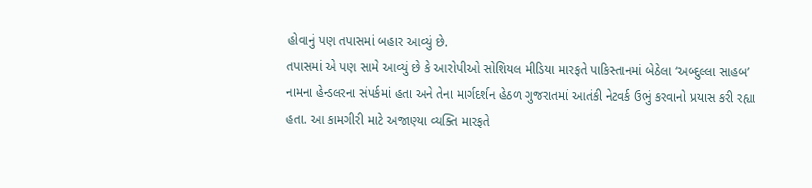હોવાનું પણ તપાસમાં બહાર આવ્યું છે.
તપાસમાં એ પણ સામે આવ્યું છે કે આરોપીઓ સોશિયલ મીડિયા મારફતે પાકિસ્તાનમાં બેઠેલા ‘અબ્દુલ્લા સાહબ’ નામના હેન્ડલરના સંપર્કમાં હતા અને તેના માર્ગદર્શન હેઠળ ગુજરાતમાં આતંકી નેટવર્ક ઉભું કરવાનો પ્રયાસ કરી રહ્યા હતા. આ કામગીરી માટે અજાણ્યા વ્યક્તિ મારફતે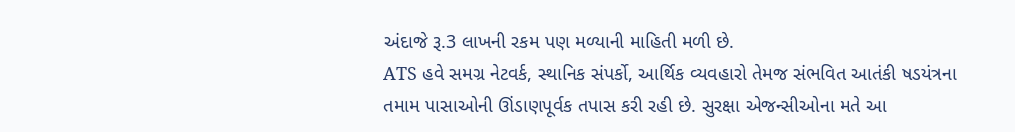અંદાજે રૂ.3 લાખની રકમ પણ મળ્યાની માહિતી મળી છે.
ATS હવે સમગ્ર નેટવર્ક, સ્થાનિક સંપર્કો, આર્થિક વ્યવહારો તેમજ સંભવિત આતંકી ષડયંત્રના તમામ પાસાઓની ઊંડાણપૂર્વક તપાસ કરી રહી છે. સુરક્ષા એજન્સીઓના મતે આ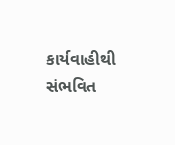કાર્યવાહીથી સંભવિત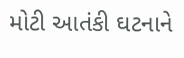મોટી આતંકી ઘટનાને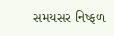સમયસર નિષ્ફળ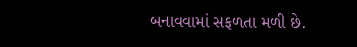બનાવવામાં સફળતા મળી છે.